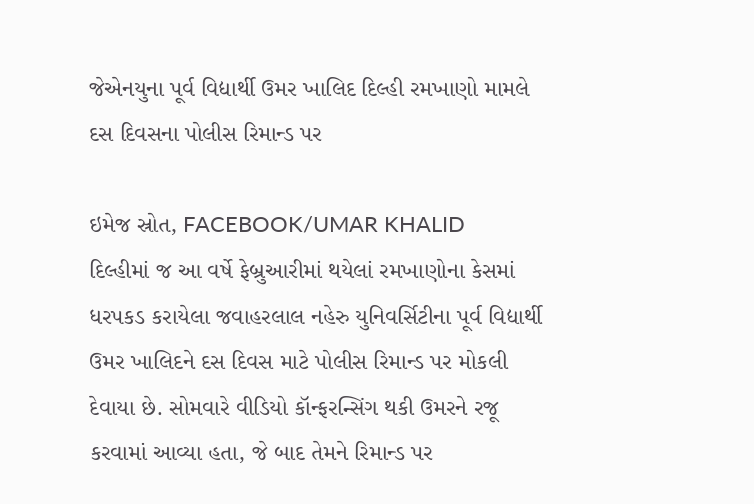જેએનયુના પૂર્વ વિદ્યાર્થી ઉમર ખાલિદ દિલ્હી રમખાણો મામલે દસ દિવસના પોલીસ રિમાન્ડ પર

ઇમેજ સ્રોત, FACEBOOK/UMAR KHALID
દિલ્હીમાં જ આ વર્ષે ફેબ્રુઆરીમાં થયેલાં રમખાણોના કેસમાં ધરપકડ કરાયેલા જવાહરલાલ નહેરુ યુનિવર્સિટીના પૂર્વ વિદ્યાર્થી ઉમર ખાલિદને દસ દિવસ માટે પોલીસ રિમાન્ડ પર મોકલી દેવાયા છે. સોમવારે વીડિયો કૉન્ફરન્સિંગ થકી ઉમરને રજૂ કરવામાં આવ્યા હતા, જે બાદ તેમને રિમાન્ડ પર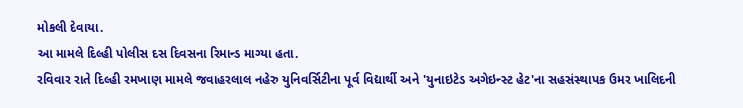મોકલી દેવાયા.
આ મામલે દિલ્હી પોલીસ દસ દિવસના રિમાન્ડ માગ્યા હતા.
રવિવાર રાતે દિલ્હી રમખાણ મામલે જવાહરલાલ નહેરુ યુનિવર્સિટીના પૂર્વ વિદ્યાર્થી અને 'યુનાઇટેડ અગેઇન્સ્ટ હેટ'ના સહસંસ્થાપક ઉમર ખાલિદની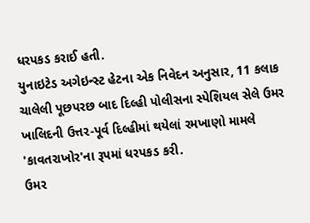ધરપકડ કરાઈ હતી.
યુનાઇટેડ અગેઇન્સ્ટ હેટના એક નિવેદન અનુસાર, 11 કલાક ચાલેલી પૂછપરછ બાદ દિલ્હી પોલીસના સ્પેશિયલ સેલે ઉમર ખાલિદની ઉત્તર-પૂર્વ દિલ્હીમાં થયેલાં રમખાણો મામલે 'કાવતરાખોર'ના રૂપમાં ધરપકડ કરી.
ઉમર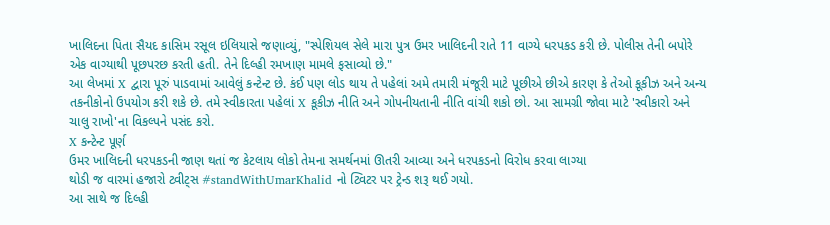ખાલિદના પિતા સૈયદ કાસિમ રસૂલ ઇલિયાસે જણાવ્યું, "સ્પેશિયલ સેલે મારા પુત્ર ઉમર ખાલિદની રાતે 11 વાગ્યે ધરપકડ કરી છે. પોલીસ તેની બપોરે એક વાગ્યાથી પૂછપરછ કરતી હતી. તેને દિલ્હી રમખાણ મામલે ફસાવ્યો છે."
આ લેખમાં X દ્વારા પૂરું પાડવામાં આવેલું કન્ટેન્ટ છે. કંઈ પણ લોડ થાય તે પહેલાં અમે તમારી મંજૂરી માટે પૂછીએ છીએ કારણ કે તેઓ કૂકીઝ અને અન્ય તકનીકોનો ઉપયોગ કરી શકે છે. તમે સ્વીકારતા પહેલાં X કૂકીઝ નીતિ અને ગોપનીયતાની નીતિ વાંચી શકો છો. આ સામગ્રી જોવા માટે 'સ્વીકારો અને ચાલુ રાખો'ના વિકલ્પને પસંદ કરો.
X કન્ટેન્ટ પૂર્ણ
ઉમર ખાલિદની ધરપકડની જાણ થતાં જ કેટલાય લોકો તેમના સમર્થનમાં ઊતરી આવ્યા અને ધરપકડનો વિરોધ કરવા લાગ્યા
થોડી જ વારમાં હજારો ટ્વીટ્સ #standWithUmarKhalid નો ટ્વિટર પર ટ્રેન્ડ શરૂ થઈ ગયો.
આ સાથે જ દિલ્હી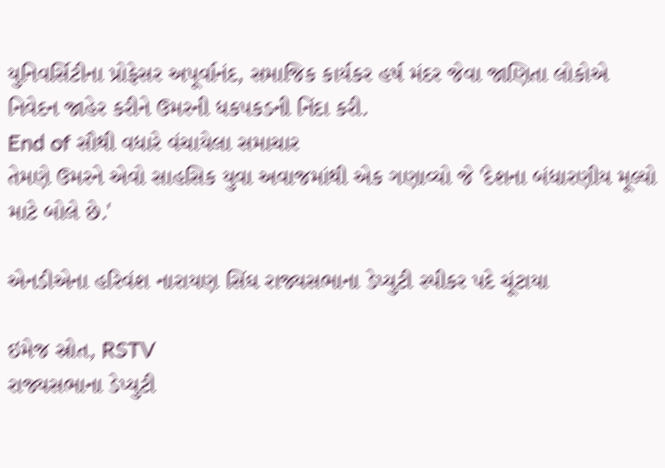યુનિવર્સિટીના પ્રોફેસર અપૂર્વાનંદ, સમાજિક કાર્યકર હર્ષ મંદર જેવા જાણિતા લોકોએ નિવેદન જાહેર કરીને ઉમરની ધકપકડની નિંદા કરી.
End of સૌથી વધારે વંચાયેલા સમાચાર
તેમણે ઉમરને એવો સાહસિક યુવા અવાજમાંથી એક ગણાવ્યો જે 'દેશના બંધારણીય મૂલ્યો માટે બોલે છે.'

એનડીએના હરિવંશ નારાયણ સિંઘ રાજ્યસભાના ડેપ્યુટી સ્પીકર પદે ચૂંટાયા

ઇમેજ સ્રોત, RSTV
રાજ્યસભાના ડેપ્યુટી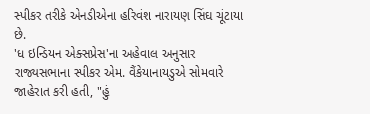સ્પીકર તરીકે એનડીએના હરિવંશ નારાયણ સિંઘ ચૂંટાયા છે.
'ધ ઇન્ડિયન એક્સપ્રેસ'ના અહેવાલ અનુસાર રાજ્યસભાના સ્પીકર એમ. વૈંકેયાનાયડુએ સોમવારે જાહેરાત કરી હતી, "હું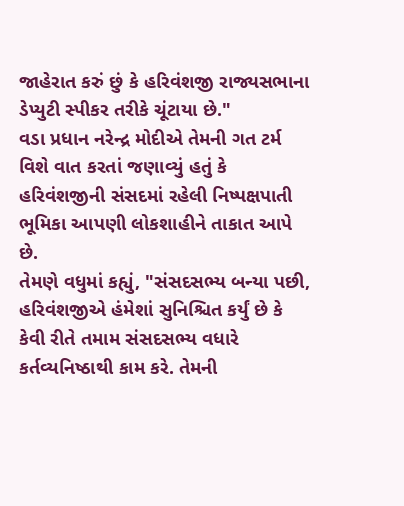જાહેરાત કરું છું કે હરિવંશજી રાજ્યસભાના ડેપ્યુટી સ્પીકર તરીકે ચૂંટાયા છે."
વડા પ્રધાન નરેન્દ્ર મોદીએ તેમની ગત ટર્મ વિશે વાત કરતાં જણાવ્યું હતું કે હરિવંશજીની સંસદમાં રહેલી નિષ્પક્ષપાતી ભૂમિકા આપણી લોકશાહીને તાકાત આપે છે.
તેમણે વધુમાં કહ્યું, "સંસદસભ્ય બન્યા પછી, હરિવંશજીએ હંમેશાં સુનિશ્ચિત કર્યું છે કે કેવી રીતે તમામ સંસદસભ્ય વધારે કર્તવ્યનિષ્ઠાથી કામ કરે. તેમની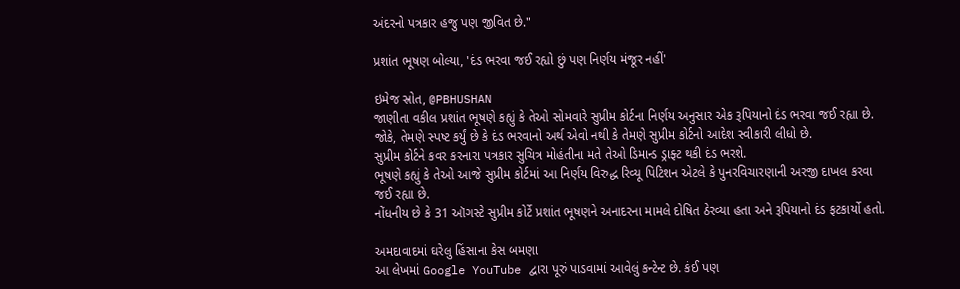અંદરનો પત્રકાર હજુ પણ જીવિત છે."

પ્રશાંત ભૂષણ બોલ્યા, 'દંડ ભરવા જઈ રહ્યો છું પણ નિર્ણય મંજૂર નહીં'

ઇમેજ સ્રોત, @PBHUSHAN
જાણીતા વકીલ પ્રશાંત ભૂષણે કહ્યું કે તેઓ સોમવારે સુપ્રીમ કોર્ટના નિર્ણય અનુસાર એક રૂપિયાનો દંડ ભરવા જઈ રહ્યા છે.
જોકે, તેમણે સ્પષ્ટ કર્યું છે કે દંડ ભરવાનો અર્થ એવો નથી કે તેમણે સુપ્રીમ કોર્ટનો આદેશ સ્વીકારી લીધો છે.
સુપ્રીમ કોર્ટને કવર કરનારા પત્રકાર સુચિત્ર મોહંતીના મતે તેઓ ડિમાન્ડ ડ્રાફ્ટ થકી દંડ ભરશે.
ભૂષણે કહ્યું કે તેઓ આજે સુપ્રીમ કોર્ટમાં આ નિર્ણય વિરુદ્ધ રિવ્યૂ પિટિશન એટલે કે પુનરવિચારણાની અરજી દાખલ કરવા જઈ રહ્યા છે.
નોંધનીય છે કે 31 ઑગસ્ટે સુપ્રીમ કોર્ટે પ્રશાંત ભૂષણને અનાદરના મામલે દોષિત ઠેરવ્યા હતા અને રૂપિયાનો દંડ ફટકાર્યો હતો.

અમદાવાદમાં ઘરેલુ હિંસાના કેસ બમણા
આ લેખમાં Google YouTube દ્વારા પૂરું પાડવામાં આવેલું કન્ટેન્ટ છે. કંઈ પણ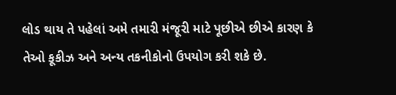લોડ થાય તે પહેલાં અમે તમારી મંજૂરી માટે પૂછીએ છીએ કારણ કે તેઓ કૂકીઝ અને અન્ય તકનીકોનો ઉપયોગ કરી શકે છે.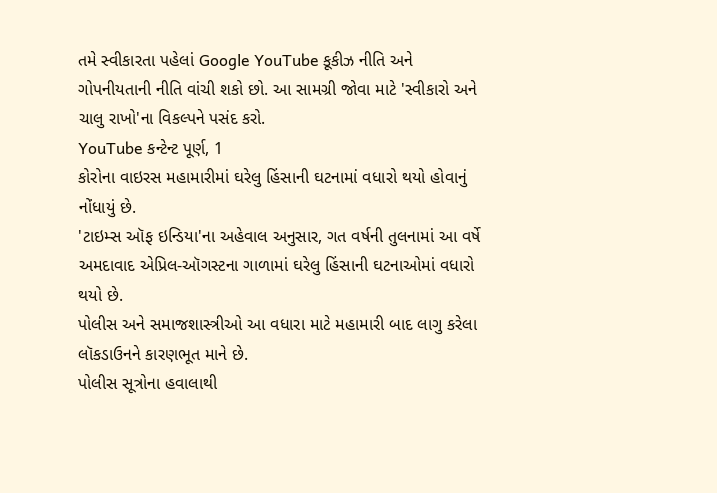તમે સ્વીકારતા પહેલાં Google YouTube કૂકીઝ નીતિ અને ગોપનીયતાની નીતિ વાંચી શકો છો. આ સામગ્રી જોવા માટે 'સ્વીકારો અને ચાલુ રાખો'ના વિકલ્પને પસંદ કરો.
YouTube કન્ટેન્ટ પૂર્ણ, 1
કોરોના વાઇરસ મહામારીમાં ઘરેલુ હિંસાની ઘટનામાં વધારો થયો હોવાનું નોંધાયું છે.
'ટાઇમ્સ ઑફ ઇન્ડિયા'ના અહેવાલ અનુસાર, ગત વર્ષની તુલનામાં આ વર્ષે અમદાવાદ એપ્રિલ-ઑગસ્ટના ગાળામાં ઘરેલુ હિંસાની ઘટનાઓમાં વધારો થયો છે.
પોલીસ અને સમાજશાસ્ત્રીઓ આ વધારા માટે મહામારી બાદ લાગુ કરેલા લૉકડાઉનને કારણભૂત માને છે.
પોલીસ સૂત્રોના હવાલાથી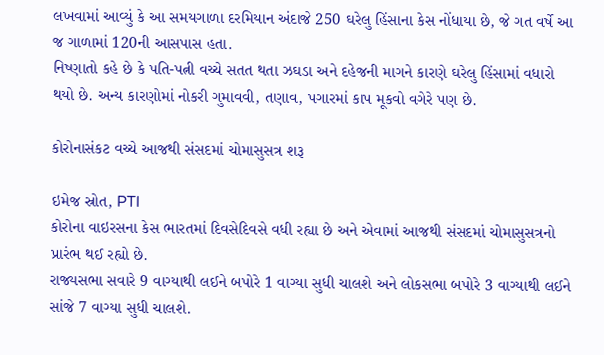લખવામાં આવ્યું કે આ સમયગાળા દરમિયાન અંદાજે 250 ઘરેલુ હિંસાના કેસ નોંધાયા છે, જે ગત વર્ષે આ જ ગાળામાં 120ની આસપાસ હતા.
નિષ્ણાતો કહે છે કે પતિ-પત્ની વચ્ચે સતત થતા ઝઘડા અને દહેજની માગને કારણે ઘરેલુ હિંસામાં વધારો થયો છે. અન્ય કારણોમાં નોકરી ગુમાવવી, તણાવ, પગારમાં કાપ મૂકવો વગેરે પણ છે.

કોરોનાસંકટ વચ્ચે આજથી સંસદમાં ચોમાસુસત્ર શરૂ

ઇમેજ સ્રોત, PTI
કોરોના વાઇરસના કેસ ભારતમાં દિવસેદિવસે વધી રહ્યા છે અને એવામાં આજથી સંસદમાં ચોમાસુસત્રનો પ્રારંભ થઈ રહ્યો છે.
રાજ્યસભા સવારે 9 વાગ્યાથી લઈને બપોરે 1 વાગ્યા સુધી ચાલશે અને લોકસભા બપોરે 3 વાગ્યાથી લઈને સાંજે 7 વાગ્યા સુધી ચાલશે.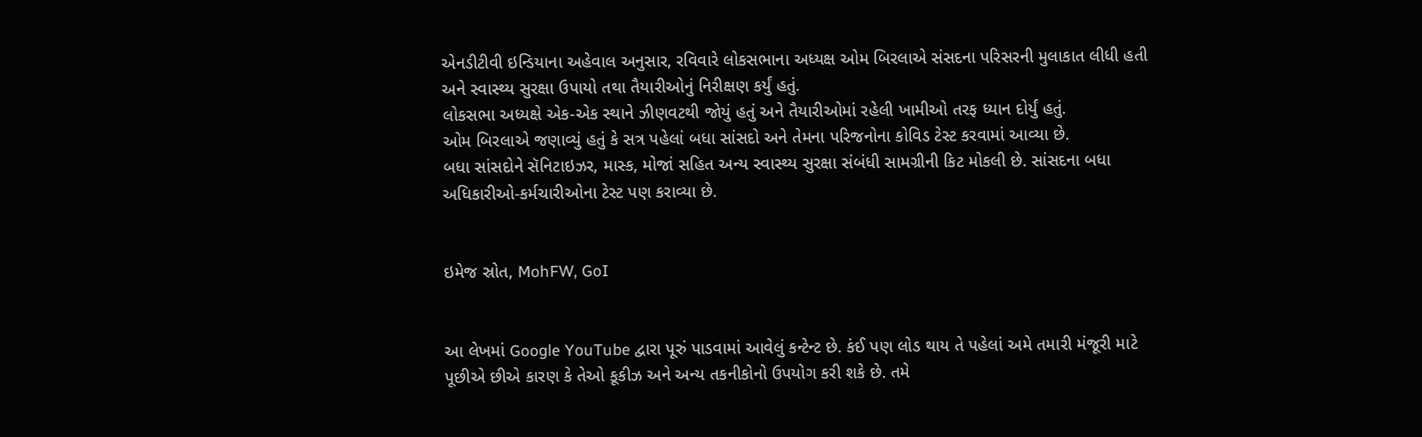એનડીટીવી ઇન્ડિયાના અહેવાલ અનુસાર, રવિવારે લોકસભાના અધ્યક્ષ ઓમ બિરલાએ સંસદના પરિસરની મુલાકાત લીધી હતી અને સ્વાસ્થ્ય સુરક્ષા ઉપાયો તથા તૈયારીઓનું નિરીક્ષણ કર્યું હતું.
લોકસભા અધ્યક્ષે એક-એક સ્થાને ઝીણવટથી જોયું હતું અને તૈયારીઓમાં રહેલી ખામીઓ તરફ ધ્યાન દોર્યું હતું.
ઓમ બિરલાએ જણાવ્યું હતું કે સત્ર પહેલાં બધા સાંસદો અને તેમના પરિજનોના કોવિડ ટેસ્ટ કરવામાં આવ્યા છે.
બધા સાંસદોને સૅનિટાઇઝર, માસ્ક, મોજાં સહિત અન્ય સ્વાસ્થ્ય સુરક્ષા સંબંધી સામગ્રીની કિટ મોકલી છે. સાંસદના બધા અધિકારીઓ-કર્મચારીઓના ટેસ્ટ પણ કરાવ્યા છે.


ઇમેજ સ્રોત, MohFW, GoI


આ લેખમાં Google YouTube દ્વારા પૂરું પાડવામાં આવેલું કન્ટેન્ટ છે. કંઈ પણ લોડ થાય તે પહેલાં અમે તમારી મંજૂરી માટે પૂછીએ છીએ કારણ કે તેઓ કૂકીઝ અને અન્ય તકનીકોનો ઉપયોગ કરી શકે છે. તમે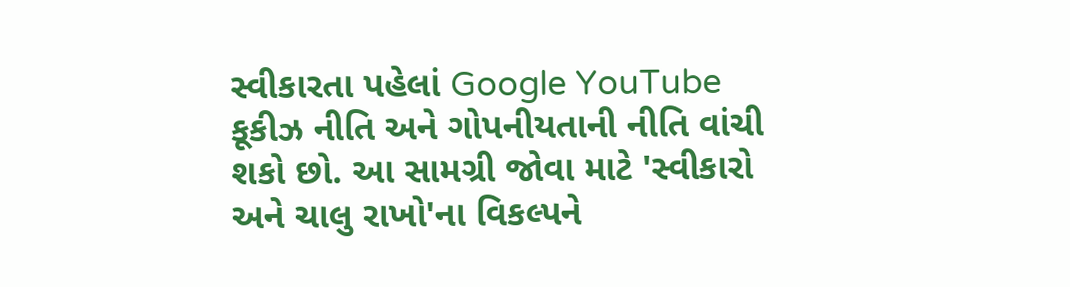સ્વીકારતા પહેલાં Google YouTube કૂકીઝ નીતિ અને ગોપનીયતાની નીતિ વાંચી શકો છો. આ સામગ્રી જોવા માટે 'સ્વીકારો અને ચાલુ રાખો'ના વિકલ્પને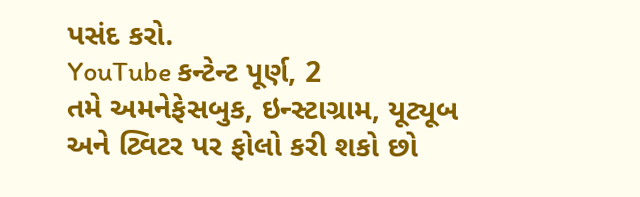પસંદ કરો.
YouTube કન્ટેન્ટ પૂર્ણ, 2
તમે અમનેફેસબુક, ઇન્સ્ટાગ્રામ, યૂટ્યૂબ અને ટ્વિટર પર ફોલો કરી શકો છો